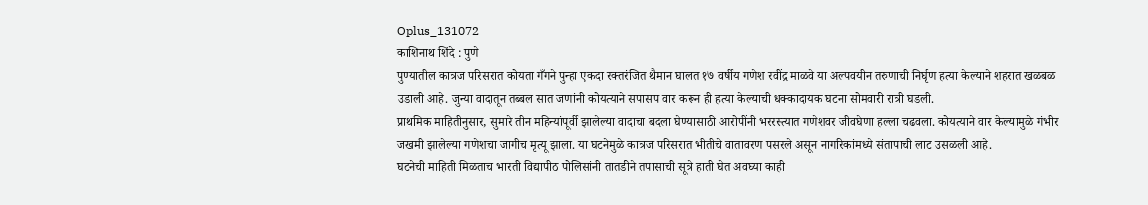Oplus_131072
काशिनाथ शिंदे : पुणे
पुण्यातील कात्रज परिसरात कोयता गँगने पुन्हा एकदा रक्तरंजित थैमान घालत १७ वर्षीय गणेश रवींद्र माळवे या अल्पवयीन तरुणाची निर्घृण हत्या केल्याने शहरात खळबळ उडाली आहे. जुन्या वादातून तब्बल सात जणांनी कोयत्याने सपासप वार करून ही हत्या केल्याची धक्कादायक घटना सोमवारी रात्री घडली.
प्राथमिक माहितीनुसार, सुमारे तीन महिन्यांपूर्वी झालेल्या वादाचा बदला घेण्यासाठी आरोपींनी भररस्त्यात गणेशवर जीवघेणा हल्ला चढवला. कोयत्याने वार केल्यामुळे गंभीर जखमी झालेल्या गणेशचा जागीच मृत्यू झाला. या घटनेमुळे कात्रज परिसरात भीतीचे वातावरण पसरले असून नागरिकांमध्ये संतापाची लाट उसळली आहे.
घटनेची माहिती मिळताच भारती विद्यापीठ पोलिसांनी तातडीने तपासाची सूत्रे हाती घेत अवघ्या काही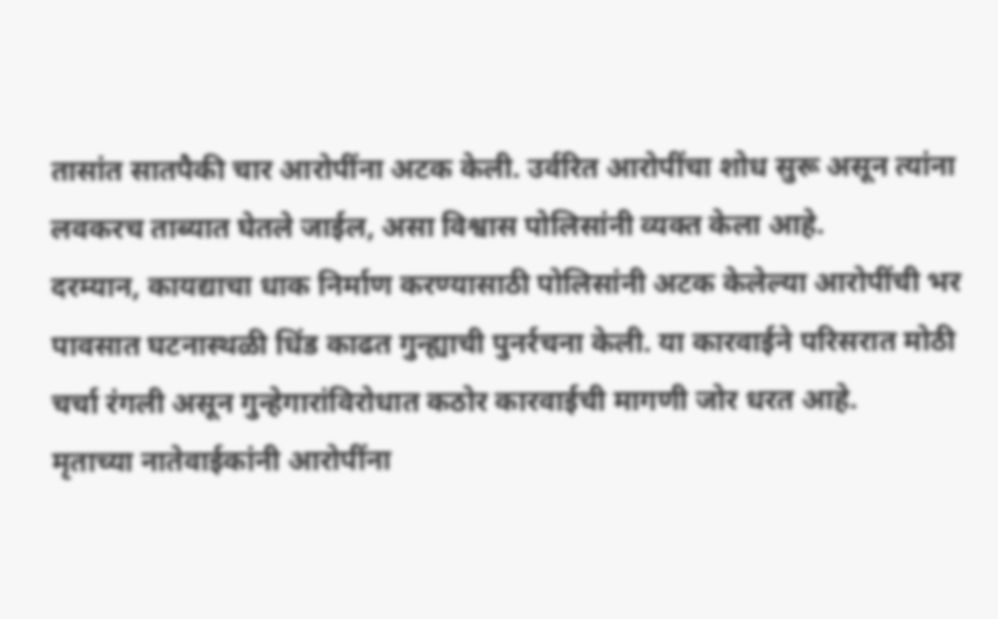तासांत सातपैकी चार आरोपींना अटक केली. उर्वरित आरोपींचा शोध सुरू असून त्यांना लवकरच ताब्यात घेतले जाईल, असा विश्वास पोलिसांनी व्यक्त केला आहे.
दरम्यान, कायद्याचा धाक निर्माण करण्यासाठी पोलिसांनी अटक केलेल्या आरोपींची भर पावसात घटनास्थळी धिंड काढत गुन्ह्याची पुनर्रचना केली. या कारवाईने परिसरात मोठी चर्चा रंगली असून गुन्हेगारांविरोधात कठोर कारवाईची मागणी जोर धरत आहे.
मृताच्या नातेवाईकांनी आरोपींना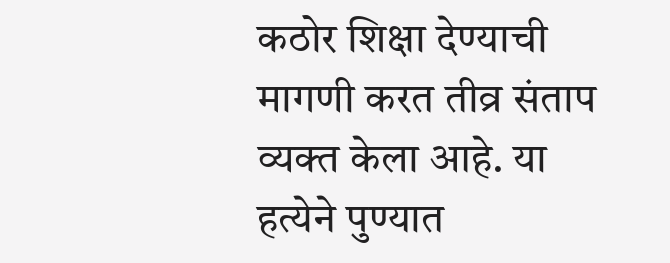कठोर शिक्षा देण्याची मागणी करत तीव्र संताप व्यक्त केला आहे. या हत्येने पुण्यात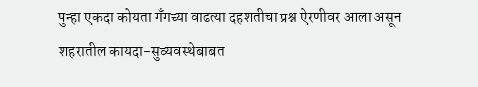पुन्हा एकदा कोयता गँगच्या वाढत्या दहशतीचा प्रश्न ऐरणीवर आला असून शहरातील कायदा-सुव्यवस्थेबाबत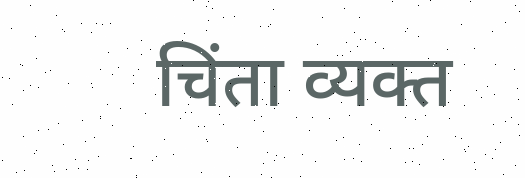चिंता व्यक्त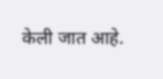केली जात आहे.